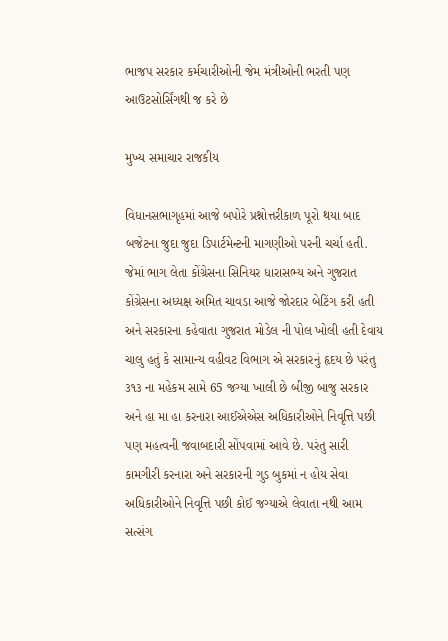ભાજપ સરકાર કર્મચારીઓની જેમ મંત્રીઓની ભરતી પણ આઉટસોર્સિંગથી જ કરે છે

મુખ્ય સમાચાર રાજકીય

વિધાનસભાગૃહમાં આજે બપોરે પ્રશ્નોત્તરીકાળ પૂરો થયા બાદ બજેટના જુદા જુદા ડિપાર્ટમેન્ટની માગણીઓ પરની ચર્ચા હતી. જેમાં ભાગ લેતા કોંગ્રેસના સિનિયર ધારાસભ્ય અને ગુજરાત કોંગ્રેસના અધ્યક્ષ અમિત ચાવડા આજે જોરદાર બેટિંગ કરી હતી અને સરકારના કહેવાતા ગુજરાત મોડેલ ની પોલ ખોલી હતી દેવાય ચાલુ હતું કે સામાન્ય વહીવટ વિભાગ એ સરકારનું હૃદય છે પરંતુ ૩૧૩ ના મહેકમ સામે 65 જગ્યા ખાલી છે બીજી બાજુ સરકાર અને હા મા હા કરનારા આઈએએસ અધિકારીઓને નિવૃત્તિ પછી પણ મહત્વની જવાબદારી સોંપવામાં આવે છે. પરંતુ સારી કામગીરી કરનારા અને સરકારની ગુડ બુકમાં ન હોય સેવા અધિકારીઓને નિવૃત્તિ પછી કોઈ જગ્યાએ લેવાતા નથી આમ સત્સંગ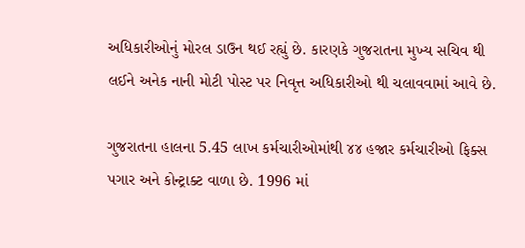અધિકારીઓનું મોરલ ડાઉન થઈ રહ્યું છે. કારણકે ગુજરાતના મુખ્ય સચિવ થી લઈને અનેક નાની મોટી પોસ્ટ પર નિવૃત્ત અધિકારીઓ થી ચલાવવામાં આવે છે.

ગુજરાતના હાલના 5.45 લાખ કર્મચારીઓમાંથી ૪૪ હજાર કર્મચારીઓ ફિક્સ પગાર અને કોન્ટ્રાક્ટ વાળા છે. 1996 માં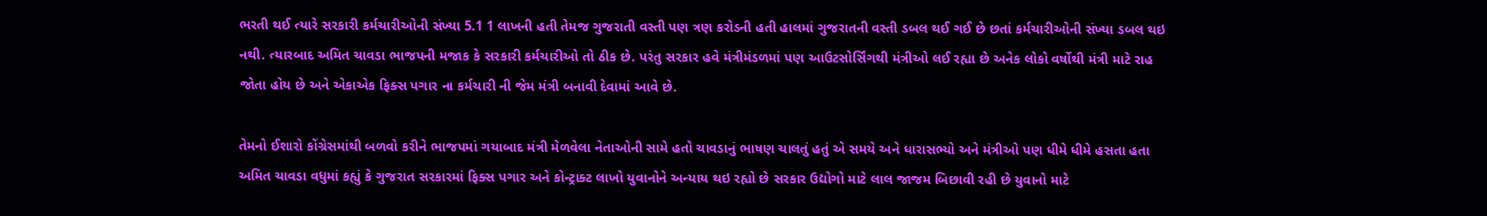ભરતી થઈ ત્યારે સરકારી કર્મચારીઓની સંખ્યા 5.1 1 લાખની હતી તેમજ ગુજરાતી વસ્તી પણ ત્રણ કરોડની હતી હાલમાં ગુજરાતની વસ્તી ડબલ થઈ ગઈ છે છતાં કર્મચારીઓની સંખ્યા ડબલ થઇ નથી. ત્યારબાદ અમિત ચાવડા ભાજપની મજાક કે સરકારી કર્મચારીઓ તો ઠીક છે. પરંતુ સરકાર હવે મંત્રીમંડળમાં પણ આઉટસોર્સિંગથી મંત્રીઓ લઈ રહ્યા છે અનેક લોકો વર્ષોથી મંત્રી માટે રાહ જોતા હોય છે અને એકાએક ફિક્સ પગાર ના કર્મચારી ની જેમ મંત્રી બનાવી દેવામાં આવે છે.

તેમનો ઈશારો કોંગ્રેસમાંથી બળવો કરીને ભાજપમાં ગયાબાદ મંત્રી મેળવેલા નેતાઓની સામે હતો ચાવડાનું ભાષણ ચાલતું હતું એ સમયે અને ધારાસભ્યો અને મંત્રીઓ પણ ધીમે ધીમે હસતા હતા અમિત ચાવડા વધુમાં કહ્યું કે ગુજરાત સરકારમાં ફિક્સ પગાર અને કોન્ટ્રાક્ટ લાખો યુવાનોને અન્યાય થઇ રહ્યો છે સરકાર ઉદ્યોગો માટે લાલ જાજમ બિછાવી રહી છે યુવાનો માટે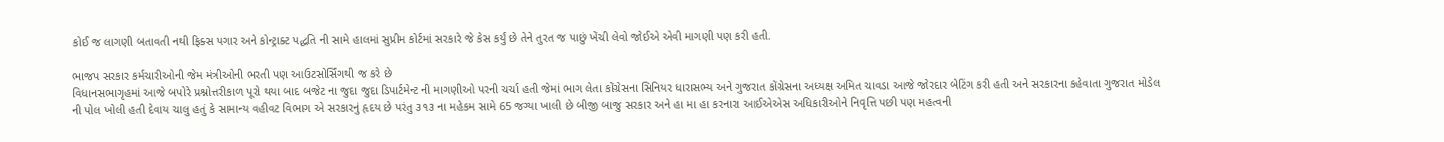કોઈ જ લાગણી બતાવતી નથી ફિક્સ પગાર અને કોન્ટ્રાક્ટ પદ્ધતિ ની સામે હાલમાં સુપ્રીમ કોર્ટમાં સરકારે જે કેસ કર્યું છે તેને તુરત જ પાછું ખેંચી લેવો જોઈએ એવી માગણી પણ કરી હતી.

ભાજપ સરકાર કર્મચારીઓની જેમ મંત્રીઓની ભરતી પણ આઉટસોર્સિંગથી જ કરે છે
વિધાનસભાગૃહમાં આજે બપોરે પ્રશ્નોત્તરીકાળ પૂરો થયા બાદ બજેટ ના જુદા જુદા ડિપાર્ટમેન્ટ ની માગણીઓ પરની ચર્ચા હતી જેમાં ભાગ લેતા કોંગ્રેસના સિનિયર ધારાસભ્ય અને ગુજરાત કોંગ્રેસના અધ્યક્ષ અમિત ચાવડા આજે જોરદાર બેટિંગ કરી હતી અને સરકારના કહેવાતા ગુજરાત મોડેલ ની પોલ ખોલી હતી દેવાય ચાલુ હતું કે સામાન્ય વહીવટ વિભાગ એ સરકારનું હૃદય છે પરંતુ ૩૧૩ ના મહેકમ સામે 65 જગ્યા ખાલી છે બીજી બાજુ સરકાર અને હા મા હા કરનારા આઈએએસ અધિકારીઓને નિવૃત્તિ પછી પણ મહત્વની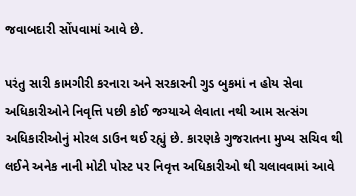જવાબદારી સોંપવામાં આવે છે.

પરંતુ સારી કામગીરી કરનારા અને સરકારની ગુડ બુકમાં ન હોય સેવા અધિકારીઓને નિવૃત્તિ પછી કોઈ જગ્યાએ લેવાતા નથી આમ સત્સંગ અધિકારીઓનું મોરલ ડાઉન થઈ રહ્યું છે. કારણકે ગુજરાતના મુખ્ય સચિવ થી લઈને અનેક નાની મોટી પોસ્ટ પર નિવૃત્ત અધિકારીઓ થી ચલાવવામાં આવે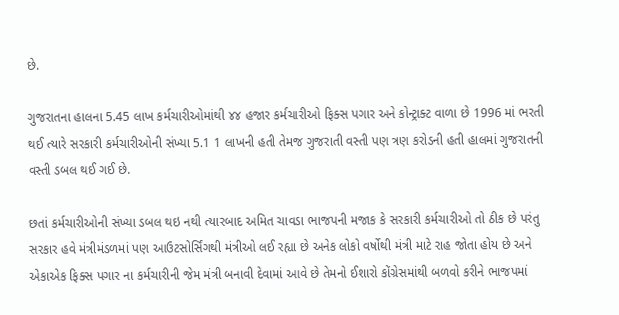છે.

ગુજરાતના હાલના 5.45 લાખ કર્મચારીઓમાંથી ૪૪ હજાર કર્મચારીઓ ફિક્સ પગાર અને કોન્ટ્રાક્ટ વાળા છે 1996 માં ભરતી થઈ ત્યારે સરકારી કર્મચારીઓની સંખ્યા 5.1 1 લાખની હતી તેમજ ગુજરાતી વસ્તી પણ ત્રણ કરોડની હતી હાલમાં ગુજરાતની વસ્તી ડબલ થઈ ગઈ છે.

છતાં કર્મચારીઓની સંખ્યા ડબલ થઇ નથી ત્યારબાદ અમિત ચાવડા ભાજપની મજાક કે સરકારી કર્મચારીઓ તો ઠીક છે પરંતુ સરકાર હવે મંત્રીમંડળમાં પણ આઉટસોર્સિંગથી મંત્રીઓ લઈ રહ્યા છે અનેક લોકો વર્ષોથી મંત્રી માટે રાહ જોતા હોય છે અને એકાએક ફિક્સ પગાર ના કર્મચારીની જેમ મંત્રી બનાવી દેવામાં આવે છે તેમનો ઈશારો કોંગ્રેસમાંથી બળવો કરીને ભાજપમાં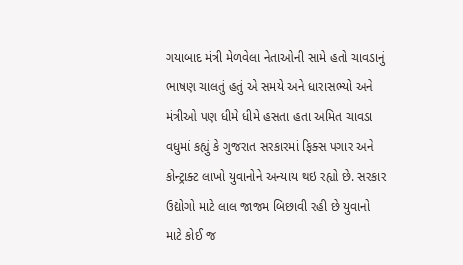ગયાબાદ મંત્રી મેળવેલા નેતાઓની સામે હતો ચાવડાનું ભાષણ ચાલતું હતું એ સમયે અને ધારાસભ્યો અને મંત્રીઓ પણ ધીમે ધીમે હસતા હતા અમિત ચાવડા વધુમાં કહ્યું કે ગુજરાત સરકારમાં ફિક્સ પગાર અને કોન્ટ્રાક્ટ લાખો યુવાનોને અન્યાય થઇ રહ્યો છે. સરકાર ઉદ્યોગો માટે લાલ જાજમ બિછાવી રહી છે યુવાનો માટે કોઈ જ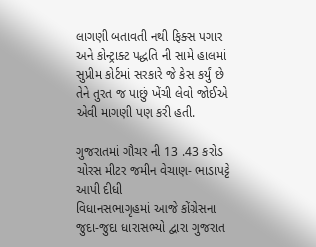લાગણી બતાવતી નથી ફિક્સ પગાર અને કોન્ટ્રાક્ટ પદ્ધતિ ની સામે હાલમાં સુપ્રીમ કોર્ટમાં સરકારે જે કેસ કર્યું છે તેને તુરત જ પાછું ખેંચી લેવો જોઈએ એવી માગણી પણ કરી હતી.

ગુજરાતમાં ગૌચર ની 13 .43 કરોડ ચોરસ મીટર જમીન વેચાણ- ભાડાપટ્ટે આપી દીધી
વિધાનસભાગૃહમાં આજે કોંગ્રેસના જુદા-જુદા ધારાસભ્યો દ્વારા ગુજરાત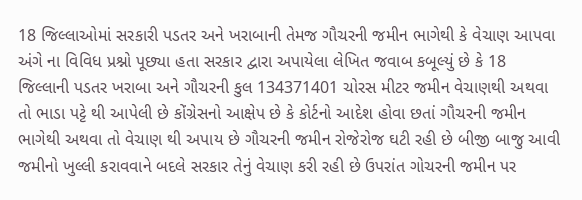18 જિલ્લાઓમાં સરકારી પડતર અને ખરાબાની તેમજ ગૌચરની જમીન ભાગેથી કે વેચાણ આપવા અંગે ના વિવિધ પ્રશ્નો પૂછ્યા હતા સરકાર દ્વારા અપાયેલા લેખિત જવાબ કબૂલ્યું છે કે 18 જિલ્લાની પડતર ખરાબા અને ગૌચરની કુલ 134371401 ચોરસ મીટર જમીન વેચાણથી અથવા તો ભાડા પટ્ટે થી આપેલી છે કોંગ્રેસનો આક્ષેપ છે કે કોર્ટનો આદેશ હોવા છતાં ગૌચરની જમીન ભાગેથી અથવા તો વેચાણ થી અપાય છે ગૌચરની જમીન રોજેરોજ ઘટી રહી છે બીજી બાજુ આવી જમીનો ખુલ્લી કરાવવાને બદલે સરકાર તેનું વેચાણ કરી રહી છે ઉપરાંત ગોચરની જમીન પર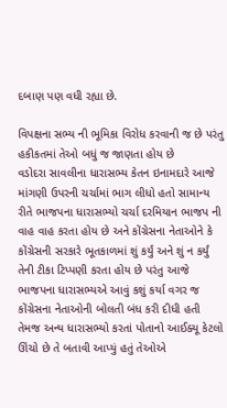દબાણ પણ વધી રહ્યા છે.

વિપક્ષના સભ્ય ની ભૂમિકા વિરોધ કરવાની જ છે પરંતુ હકીકતમાં તેઓ બધું જ જાણતા હોય છે
વડોદરા સાવલીના ધારાસભ્ય કેતન ઇનામદારે આજે માંગણી ઉપરની ચર્ચામાં ભાગ લીધો હતો સામાન્ય રીતે ભાજપના ધારાસભ્યો ચર્ચા દરમિયાન ભાજપ ની વાહ વાહ કરતા હોય છે અને કોંગ્રેસના નેતાઓને કે કોંગ્રેસની સરકારે ભૂતકાળમાં શું કર્યું અને શું ન કર્યું તેની ટીકા ટિપ્પણી કરતા હોય છે પરંતુ આજે ભાજપના ધારાસભ્યએ આવું કશું કર્યા વગર જ કોંગ્રેસના નેતાઓની બોલતી બંધ કરી દીધી હતી તેમજ અન્ય ધારાસભ્યો કરતાં પોતાનો આઈક્યૂ કેટલો ઊંચો છે તે બતાવી આપ્યું હતું તેઓએ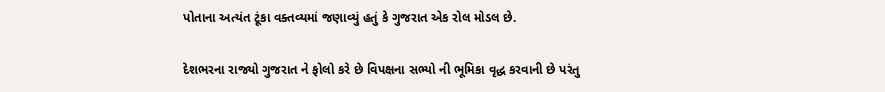પોતાના અત્યંત ટૂંકા વક્તવ્યમાં જણાવ્યું હતું કે ગુજરાત એક રોલ મોડલ છે.

દેશભરના રાજ્યો ગુજરાત ને ફોલો કરે છે વિપક્ષના સભ્યો ની ભૂમિકા વૃદ્ધ કરવાની છે પરંતુ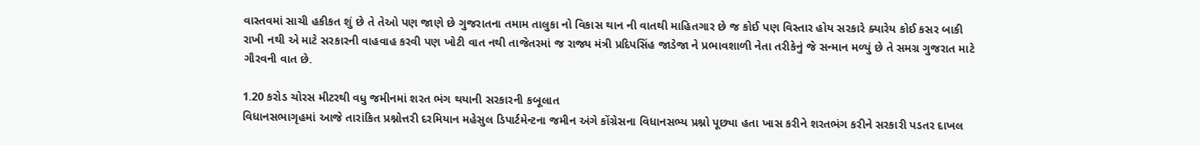વાસ્તવમાં સાચી હકીકત શું છે તે તેઓ પણ જાણે છે ગુજરાતના તમામ તાલુકા નો વિકાસ થાન ની વાતથી માહિતગાર છે જ કોઈ પણ વિસ્તાર હોય સરકારે ક્યારેય કોઈ કસર બાકી રાખી નથી એ માટે સરકારની વાહવાહ કરવી પણ ખોટી વાત નથી તાજેતરમાં જ રાજ્ય મંત્રી પ્રદિપસિંહ જાડેજા ને પ્રભાવશાળી નેતા તરીકેનું જે સન્માન મળ્યું છે તે સમગ્ર ગુજરાત માટે ગૌરવની વાત છે.

1.20 કરોડ ચોરસ મીટરથી વધુ જમીનમાં શરત ભંગ થયાની સરકારની કબૂલાત
વિધાનસભાગૃહમાં આજે તારાંકિત પ્રશ્નોત્તરી દરમિયાન મહેસુલ ડિપાર્ટમેન્ટના જમીન અંગે કોંગ્રેસના વિધાનસભ્ય પ્રશ્નો પૂછ્યા હતા ખાસ કરીને શરતભંગ કરીને સરકારી પડતર દાખલ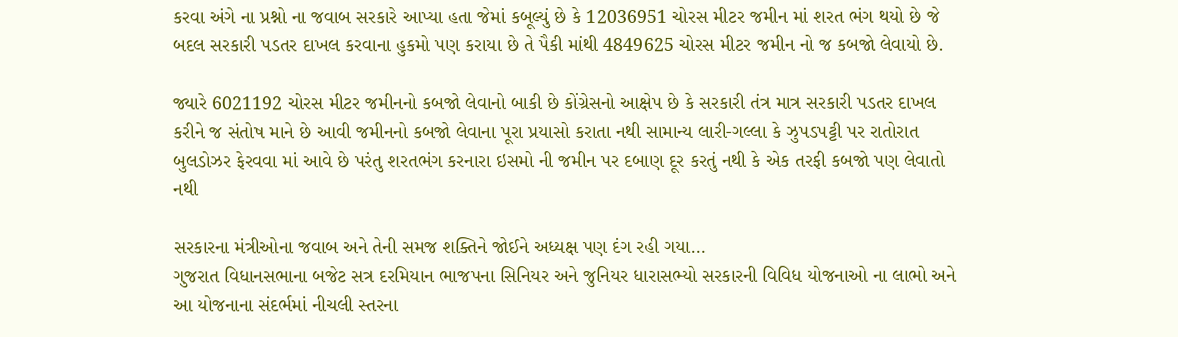કરવા અંગે ના પ્રશ્નો ના જવાબ સરકારે આપ્યા હતા જેમાં કબૂલ્યું છે કે 12036951 ચોરસ મીટર જમીન માં શરત ભંગ થયો છે જે બદલ સરકારી પડતર દાખલ કરવાના હુકમો પણ કરાયા છે તે પૈકી માંથી 4849625 ચોરસ મીટર જમીન નો જ કબજો લેવાયો છે.

જ્યારે 6021192 ચોરસ મીટર જમીનનો કબજો લેવાનો બાકી છે કોંગ્રેસનો આક્ષેપ છે કે સરકારી તંત્ર માત્ર સરકારી પડતર દાખલ કરીને જ સંતોષ માને છે આવી જમીનનો કબજો લેવાના પૂરા પ્રયાસો કરાતા નથી સામાન્ય લારી-ગલ્લા કે ઝુપડપટ્ટી પર રાતોરાત બુલડોઝર ફેરવવા માં આવે છે પરંતુ શરતભંગ કરનારા ઇસમો ની જમીન પર દબાણ દૂર કરતું નથી કે એક તરફી કબજો પણ લેવાતો નથી

સરકારના મંત્રીઓના જવાબ અને તેની સમજ શક્તિને જોઈને અધ્યક્ષ પણ દંગ રહી ગયા…
ગુજરાત વિધાનસભાના બજેટ સત્ર દરમિયાન ભાજપના સિનિયર અને જુનિયર ધારાસભ્યો સરકારની વિવિધ યોજનાઓ ના લાભો અને આ યોજનાના સંદર્ભમાં નીચલી સ્તરના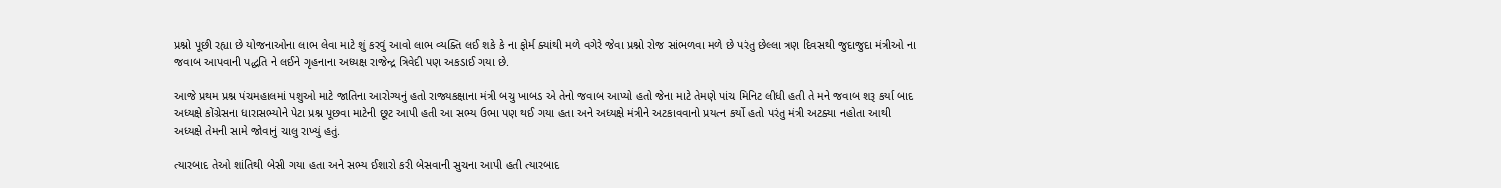પ્રશ્નો પૂછી રહ્યા છે યોજનાઓના લાભ લેવા માટે શું કરવું આવો લાભ વ્યક્તિ લઈ શકે કે ના ફોર્મ ક્યાંથી મળે વગેરે જેવા પ્રશ્નો રોજ સાંભળવા મળે છે પરંતુ છેલ્લા ત્રણ દિવસથી જુદાજુદા મંત્રીઓ ના જવાબ આપવાની પદ્ધતિ ને લઈને ગૃહનાના અધ્યક્ષ રાજેન્દ્ર ત્રિવેદી પણ અકડાઈ ગયા છે.

આજે પ્રથમ પ્રશ્ન પંચમહાલમાં પશુઓ માટે જાતિના આરોગ્યનું હતો રાજ્યકક્ષાના મંત્રી બચુ ખાબડ એ તેનો જવાબ આપ્યો હતો જેના માટે તેમણે પાંચ મિનિટ લીધી હતી તે મને જવાબ શરૂ કર્યા બાદ અધ્યક્ષે કોંગ્રેસના ધારાસભ્યોને પેટા પ્રશ્ન પૂછવા માટેની છૂટ આપી હતી આ સભ્ય ઉભા પણ થઈ ગયા હતા અને અધ્યક્ષે મંત્રીને અટકાવવાનો પ્રયત્ન કર્યો હતો પરંતુ મંત્રી અટક્યા નહોતા આથી અધ્યક્ષે તેમની સામે જોવાનું ચાલુ રાખ્યું હતું.

ત્યારબાદ તેઓ શાંતિથી બેસી ગયા હતા અને સભ્ય ઈશારો કરી બેસવાની સુચના આપી હતી ત્યારબાદ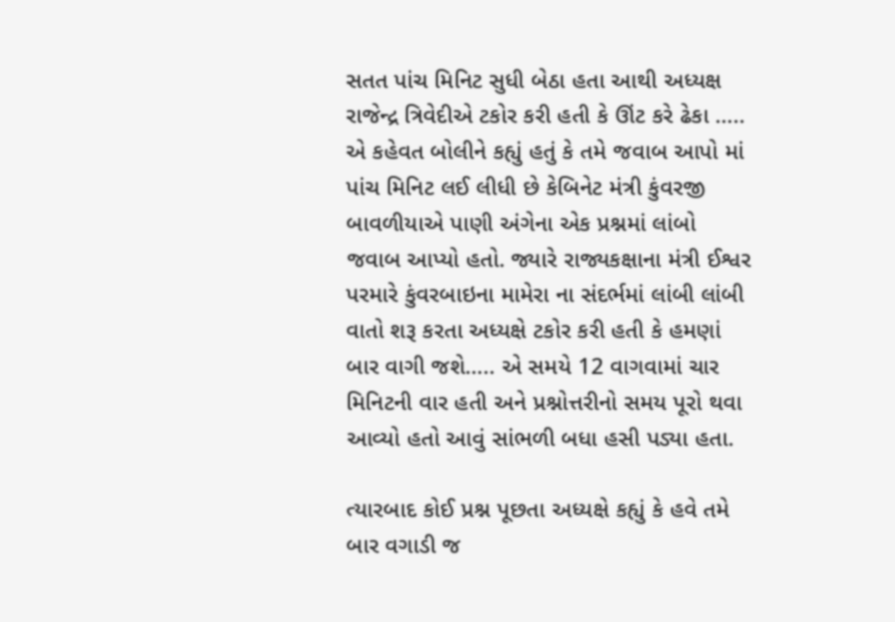સતત પાંચ મિનિટ સુધી બેઠા હતા આથી અધ્યક્ષ રાજેન્દ્ર ત્રિવેદીએ ટકોર કરી હતી કે ઊંટ કરે ઢેકા ….. એ કહેવત બોલીને કહ્યું હતું કે તમે જવાબ આપો માં પાંચ મિનિટ લઈ લીધી છે કેબિનેટ મંત્રી કુંવરજી બાવળીયાએ પાણી અંગેના એક પ્રશ્નમાં લાંબો જવાબ આપ્યો હતો. જ્યારે રાજ્યકક્ષાના મંત્રી ઈશ્વર પરમારે કુંવરબાઇના મામેરા ના સંદર્ભમાં લાંબી લાંબી વાતો શરૂ કરતા અધ્યક્ષે ટકોર કરી હતી કે હમણાં બાર વાગી જશે….. એ સમયે 12 વાગવામાં ચાર મિનિટની વાર હતી અને પ્રશ્નોત્તરીનો સમય પૂરો થવા આવ્યો હતો આવું સાંભળી બધા હસી પડ્યા હતા.

ત્યારબાદ કોઈ પ્રશ્ન પૂછતા અધ્યક્ષે કહ્યું કે હવે તમે બાર વગાડી જ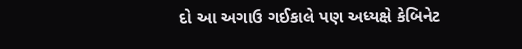દો આ અગાઉ ગઈકાલે પણ અધ્યક્ષે કેબિનેટ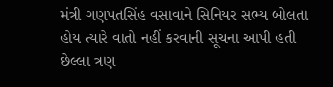મંત્રી ગણપતસિંહ વસાવાને સિનિયર સભ્ય બોલતા હોય ત્યારે વાતો નહીં કરવાની સૂચના આપી હતી છેલ્લા ત્રણ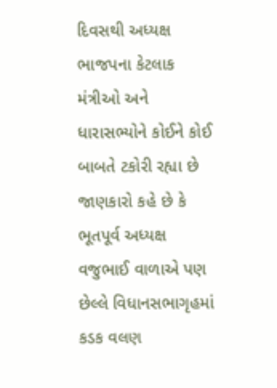દિવસથી અધ્યક્ષ ભાજપના કેટલાક મંત્રીઓ અને ધારાસભ્યોને કોઈને કોઈ બાબતે ટકોરી રહ્યા છે જાણકારો કહે છે કે ભૂતપૂર્વ અધ્યક્ષ વજુભાઈ વાળાએ પણ છેલ્લે વિધાનસભાગૃહમાં કડક વલણ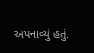અપનાવ્યું હતું.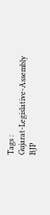Tags :
Gujarat-Legislative-Assembly
BJP